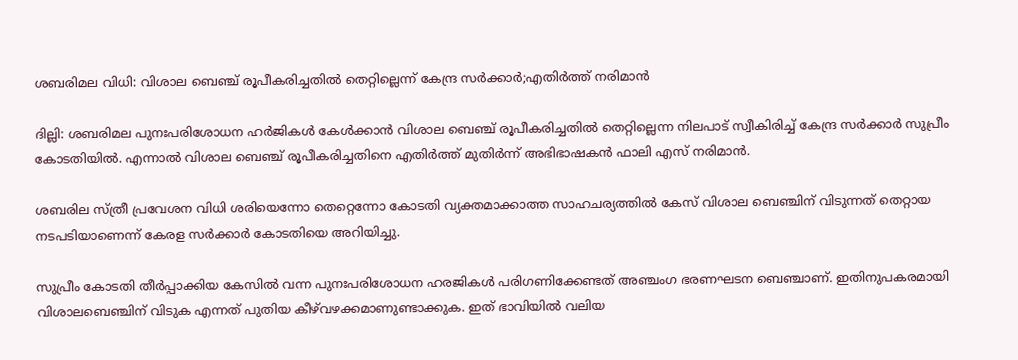ശബരിമല വിധി: വിശാല ബെഞ്ച് രൂപീകരിച്ചതില്‍ തെറ്റില്ലെന്ന് കേന്ദ്ര സര്‍ക്കാര്‍;എതിര്‍ത്ത് നരിമാന്‍

ദില്ലി: ശബരിമല പുനഃപരിശോധന ഹര്‍ജികള്‍ കേള്‍ക്കാന്‍ വിശാല ബെഞ്ച് രൂപീകരിച്ചതില്‍ തെറ്റില്ലെന്ന നിലപാട് സ്വീകിരിച്ച് കേന്ദ്ര സര്‍ക്കാര്‍ സുപ്രീം കോടതിയില്‍. എന്നാല്‍ വിശാല ബെഞ്ച് രൂപീകരിച്ചതിനെ എതിര്‍ത്ത് മുതിര്‍ന്ന് അഭിഭാഷകന്‍ ഫാലി എസ് നരിമാന്‍.

ശബരില സ്ത്രീ പ്രവേശന വിധി ശരിയെന്നോ തെറ്റെന്നോ കോടതി വ്യക്തമാക്കാത്ത സാഹചര്യത്തില്‍ കേസ് വിശാല ബെഞ്ചിന് വിടുന്നത് തെറ്റായ നടപടിയാണെന്ന് കേരള സര്‍ക്കാര്‍ കോടതിയെ അറിയിച്ചു.

സുപ്രീം കോടതി തീര്‍പ്പാക്കിയ കേസില്‍ വന്ന പുനഃപരിശോധന ഹരജികള്‍ പരിഗണിക്കേണ്ടത് അഞ്ചംഗ ഭരണഘടന ബെഞ്ചാണ്. ഇതിനുപകരമായി വിശാലബെഞ്ചിന് വിടുക എന്നത് പുതിയ കീഴ്‌വഴക്കമാണുണ്ടാക്കുക. ഇത് ഭാവിയില്‍ വലിയ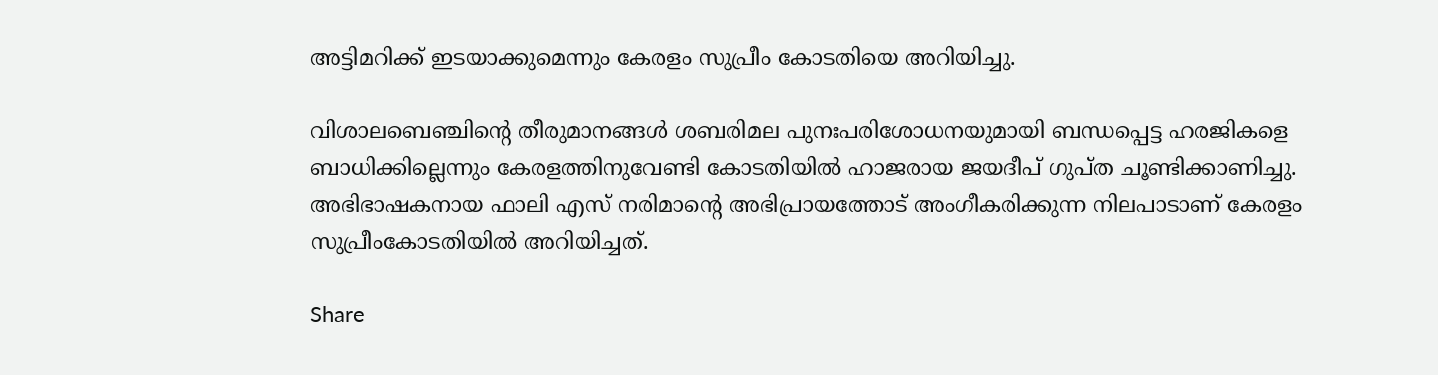അട്ടിമറിക്ക് ഇടയാക്കുമെന്നും കേരളം സുപ്രീം കോടതിയെ അറിയിച്ചു.

വിശാലബെഞ്ചിന്റെ തീരുമാനങ്ങള്‍ ശബരിമല പുനഃപരിശോധനയുമായി ബന്ധപ്പെട്ട ഹരജികളെ ബാധിക്കില്ലെന്നും കേരളത്തിനുവേണ്ടി കോടതിയില്‍ ഹാജരായ ജയദീപ് ഗുപ്ത ചൂണ്ടിക്കാണിച്ചു. അഭിഭാഷകനായ ഫാലി എസ് നരിമാന്റെ അഭിപ്രായത്തോട് അംഗീകരിക്കുന്ന നിലപാടാണ് കേരളം സുപ്രീംകോടതിയില്‍ അറിയിച്ചത്.

Share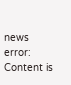news
error: Content is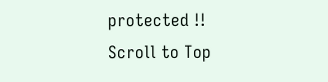protected !!
Scroll to Top